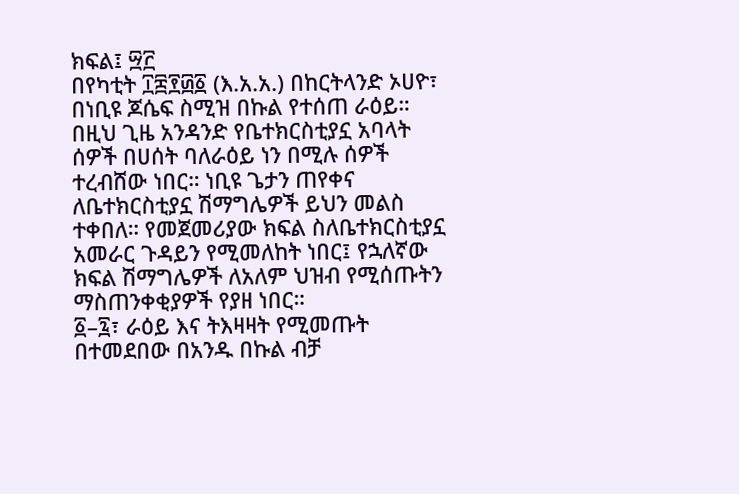ክፍል፤ ፵፫
በየካቲት ፲፰፻፴፩ (እ.አ.አ.) በከርትላንድ ኦሀዮ፣ በነቢዩ ጆሴፍ ስሚዝ በኩል የተሰጠ ራዕይ። በዚህ ጊዜ አንዳንድ የቤተክርስቲያኗ አባላት ሰዎች በሀሰት ባለራዕይ ነን በሚሉ ሰዎች ተረብሸው ነበር። ነቢዩ ጌታን ጠየቀና ለቤተክርስቲያኗ ሽማግሌዎች ይህን መልስ ተቀበለ። የመጀመሪያው ክፍል ስለቤተክርስቲያኗ አመራር ጉዳይን የሚመለከት ነበር፤ የኋለኛው ክፍል ሽማግሌዎች ለአለም ህዝብ የሚሰጡትን ማስጠንቀቂያዎች የያዘ ነበር።
፩–፯፣ ራዕይ እና ትእዛዛት የሚመጡት በተመደበው በአንዱ በኩል ብቻ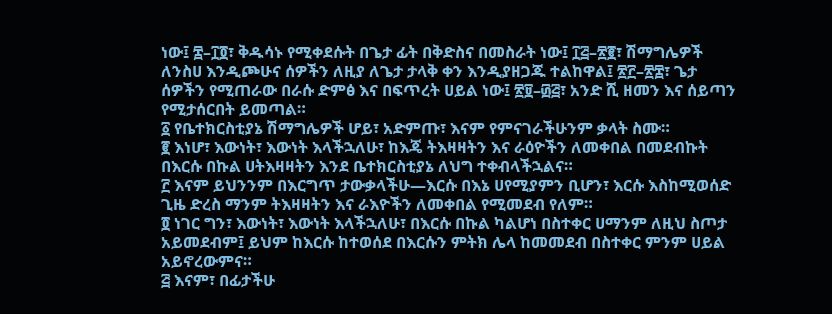ነው፤ ፰–፲፬፣ ቅዱሳኑ የሚቀደሱት በጌታ ፊት በቅድስና በመስራት ነው፤ ፲፭–፳፪፣ ሽማግሌዎች ለንስሀ እንዲጮሁና ሰዎችን ለዚያ ለጌታ ታላቅ ቀን እንዲያዘጋጁ ተልከዋል፤ ፳፫–፳፰፣ ጌታ ሰዎችን የሚጠራው በራሱ ድምፅ እና በፍጥረት ሀይል ነው፤ ፳፱–፴፭፣ አንድ ሺ ዘመን እና ሰይጣን የሚታሰርበት ይመጣል።
፩ የቤተክርስቲያኔ ሽማግሌዎች ሆይ፣ አድምጡ፣ እናም የምናገራችሁንም ቃላት ስሙ።
፪ እነሆ፣ እውነት፣ እውነት እላችኋለሁ፣ ከእጄ ትእዛዛትን እና ራዕዮችን ለመቀበል በመደብኩት በእርሱ በኩል ሀትእዛዛትን እንደ ቤተክርስቲያኔ ለህግ ተቀብላችኋልና።
፫ እናም ይህንንም በእርግጥ ታውቃላችሁ—እርሱ በእኔ ሀየሚያምን ቢሆን፣ እርሱ እስከሚወሰድ ጊዜ ድረስ ማንም ትእዛዛትን እና ራእዮችን ለመቀበል የሚመደብ የለም።
፬ ነገር ግን፣ እውነት፣ እውነት እላችኋለሁ፣ በእርሱ በኩል ካልሆነ በስተቀር ሀማንም ለዚህ ስጦታ አይመደብም፤ ይህም ከእርሱ ከተወሰደ በእርሱን ምትክ ሌላ ከመመደብ በስተቀር ምንም ሀይል አይኖረውምና።
፭ እናም፣ በፊታችሁ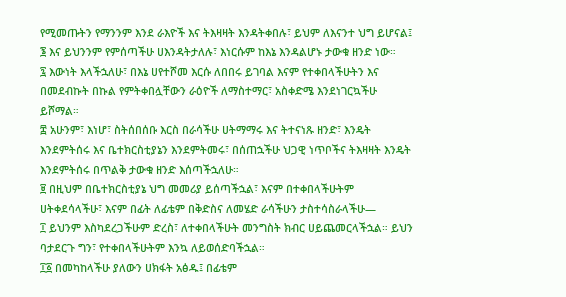የሚመጡትን የማንንም እንደ ራእዮች እና ትእዛዛት እንዳትቀበሉ፣ ይህም ለእናንተ ህግ ይሆናል፤
፮ እና ይህንንም የምሰጣችሁ ሀእንዳትታለሉ፣ እነርሱም ከእኔ እንዳልሆኑ ታውቁ ዘንድ ነው።
፯ እውነት እላችኋለሁ፣ በእኔ ሀየተሾመ እርሱ ለበበሩ ይገባል እናም የተቀበላችሁትን እና በመደብኩት በኩል የምትቀበሏቸውን ራዕዮች ለማስተማር፣ አስቀድሜ እንደነገርኳችሁ ይሾማል።
፰ አሁንም፣ እነሆ፣ ስትሰበሰቡ እርስ በራሳችሁ ሀትማማሩ እና ትተናነጹ ዘንድ፣ እንዴት እንደምትሰሩ እና ቤተክርስቲያኔን እንደምትመሩ፣ በሰጠኋችሁ ህጋዊ ነጥቦችና ትእዛዛት እንዴት እንደምትሰሩ በጥልቅ ታውቁ ዘንድ እሰጣችኋለሁ።
፱ በዚህም በቤተክርስቲያኔ ህግ መመሪያ ይሰጣችኋል፣ እናም በተቀበላችሁትም ሀትቀደሳላችሁ፣ እናም በፊት ለፊቴም በቅድስና ለመሄድ ራሳችሁን ታስተሳስራላችሁ—
፲ ይህንም እስካደረጋችሁም ድረስ፣ ለተቀበላችሁት መንግስት ክብር ሀይጨመርላችኋል። ይህን ባታደርጉ ግን፣ የተቀበላችሁትም እንኳ ለይወሰድባችኋል።
፲፩ በመካከላችሁ ያለውን ሀክፋት አፅዱ፤ በፊቴም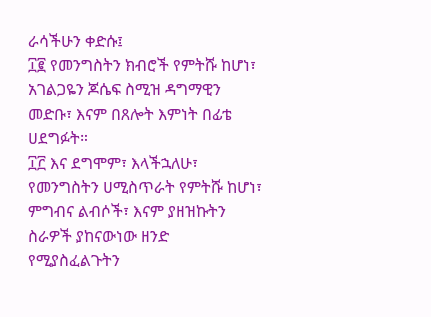ራሳችሁን ቀድሱ፤
፲፪ የመንግስትን ክብሮች የምትሹ ከሆነ፣ አገልጋዬን ጆሴፍ ስሚዝ ዳግማዊን መድቡ፣ እናም በጸሎት እምነት በፊቴ ሀደግፉት።
፲፫ እና ደግሞም፣ እላችኋለሁ፣ የመንግስትን ሀሚስጥራት የምትሹ ከሆነ፣ ምግብና ልብሶች፣ እናም ያዘዝኩትን ስራዎች ያከናውነው ዘንድ የሚያስፈልጉትን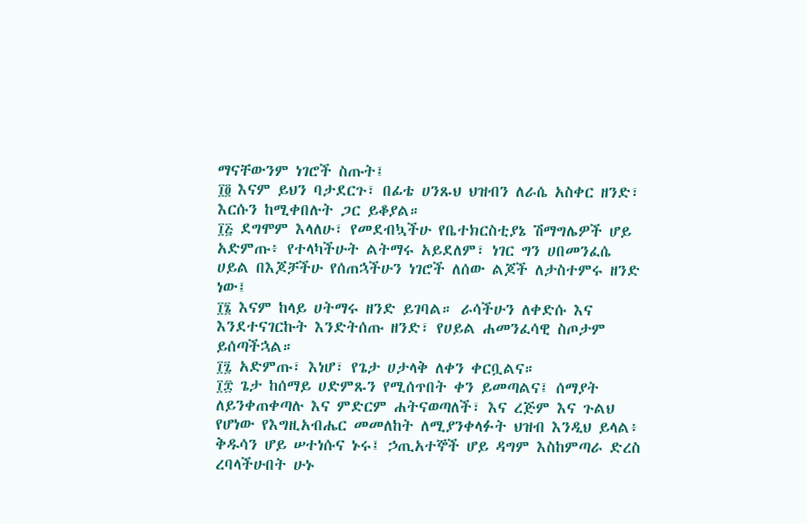ማናቸውንም ነገሮች ስጡት፤
፲፬ እናም ይህን ባታደርጉ፣ በፊቴ ሀንጹህ ህዝብን ለራሴ አስቀር ዘንድ፣ እርሱን ከሚቀበሉት ጋር ይቆያል።
፲፭ ደግሞም እላለሁ፣ የመደብኳችሁ የቤተክርስቲያኔ ሽማግሌዎች ሆይ አድምጡ፥ የተላካችሁት ልትማሩ አይደለም፣ ነገር ግን ሀበመንፈሴ ሀይል በእጆቻችሁ የሰጠኋችሁን ነገሮች ለሰው ልጆች ለታስተምሩ ዘንድ ነው፤
፲፮ እናም ከላይ ሀትማሩ ዘንድ ይገባል። ራሳችሁን ለቀድሱ እና እንደተናገርኩት እንድትሰጡ ዘንድ፣ የሀይል ሐመንፈሳዊ ስጦታም ይሰጣችኋል።
፲፯ አድምጡ፣ እነሆ፣ የጌታ ሀታላቅ ለቀን ቀርቧልና።
፲፰ ጌታ ከሰማይ ሀድምጹን የሚሰጥበት ቀን ይመጣልና፤ ሰማያት ለይንቀጠቀጣሉ እና ምድርም ሐትናወጣለች፣ እና ረጅም እና ጉልህ የሆነው የእግዚአብሔር መመለከት ለሚያንቀላፉት ህዝብ እንዲህ ይላል፥ ቅዱሳን ሆይ ሠተነሱና ኑሩ፤ ኃጢአተኞች ሆይ ዳግም እስከምጣራ ድረስ ረባላችሁበት ሁኑ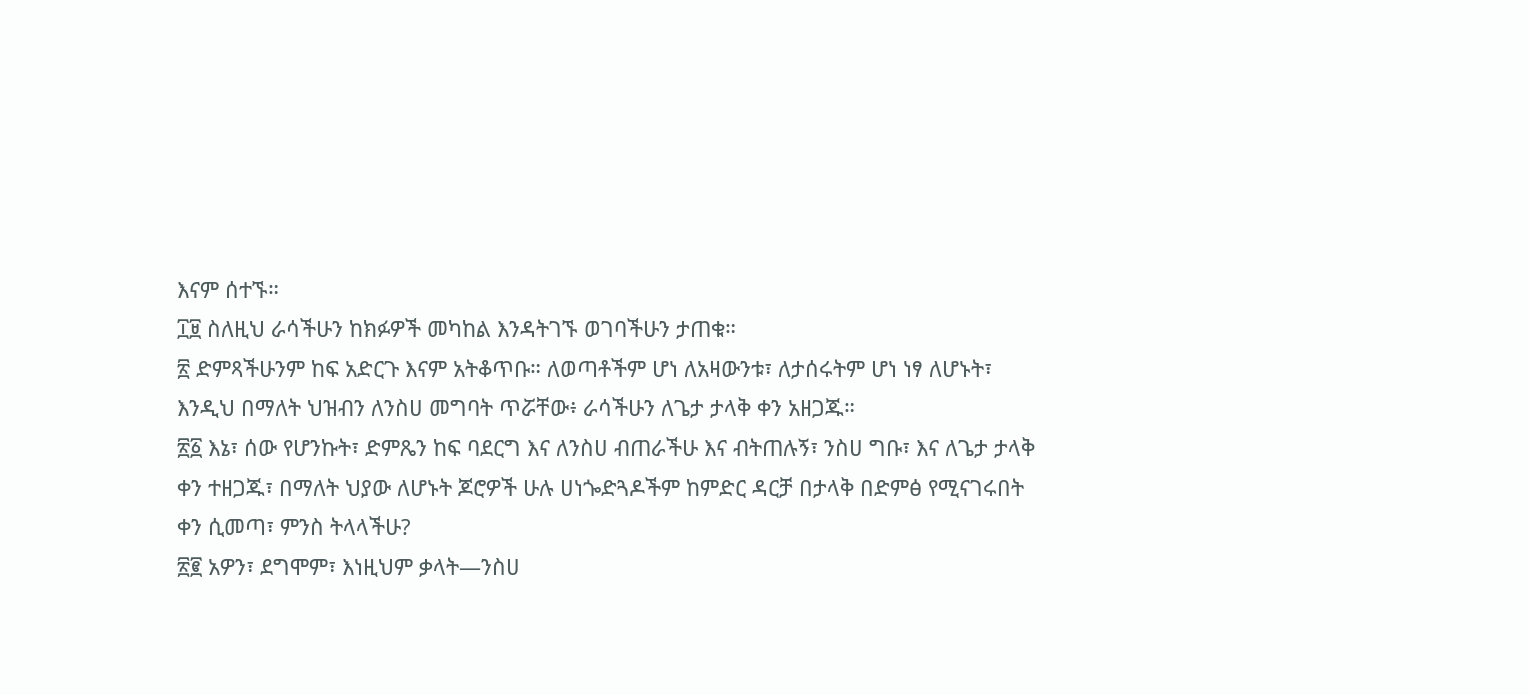እናም ሰተኙ።
፲፱ ስለዚህ ራሳችሁን ከክፉዎች መካከል እንዳትገኙ ወገባችሁን ታጠቁ።
፳ ድምጻችሁንም ከፍ አድርጉ እናም አትቆጥቡ። ለወጣቶችም ሆነ ለአዛውንቱ፣ ለታሰሩትም ሆነ ነፃ ለሆኑት፣ እንዲህ በማለት ህዝብን ለንስሀ መግባት ጥሯቸው፥ ራሳችሁን ለጌታ ታላቅ ቀን አዘጋጁ።
፳፩ እኔ፣ ሰው የሆንኩት፣ ድምጼን ከፍ ባደርግ እና ለንስሀ ብጠራችሁ እና ብትጠሉኝ፣ ንስሀ ግቡ፣ እና ለጌታ ታላቅ ቀን ተዘጋጁ፣ በማለት ህያው ለሆኑት ጆሮዎች ሁሉ ሀነጐድጓዶችም ከምድር ዳርቻ በታላቅ በድምፅ የሚናገሩበት ቀን ሲመጣ፣ ምንስ ትላላችሁ?
፳፪ አዎን፣ ደግሞም፣ እነዚህም ቃላት—ንስሀ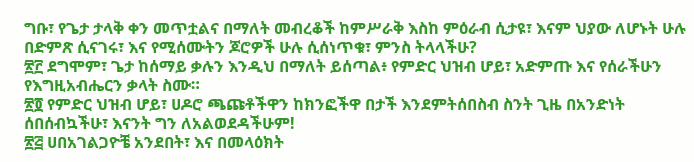ግቡ፣ የጌታ ታላቅ ቀን መጥቷልና በማለት መብረቆች ከምሥራቅ እስከ ምዕራብ ሲታዩ፣ እናም ህያው ለሆኑት ሁሉ በድምጽ ሲናገሩ፣ እና የሚሰሙትን ጆሮዎች ሁሉ ሲሰነጥቁ፣ ምንስ ትላላችሁ?
፳፫ ደግሞም፣ ጌታ ከሰማይ ቃሉን እንዲህ በማለት ይሰጣል፥ የምድር ህዝብ ሆይ፣ አድምጡ እና የሰራችሁን የእግዚአብሔርን ቃላት ስሙ።
፳፬ የምድር ህዝብ ሆይ፣ ሀዶሮ ጫጩቶችዋን ከክንፎችዋ በታች እንደምትሰበስብ ስንት ጊዜ በአንድነት ሰበሰብኳችሁ፣ እናንት ግን ለአልወደዳችሁም!
፳፭ ሀበአገልጋዮቼ አንደበት፣ እና በመላዕክት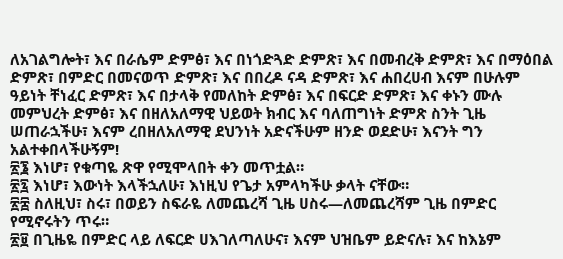ለአገልግሎት፣ እና በራሴም ድምፅ፣ እና በነጎድጓድ ድምጽ፣ እና በመብረቅ ድምጽ፣ እና በማዕበል ድምጽ፣ በምድር በመናወጥ ድምጽ፣ እና በበረዶ ናዳ ድምጽ፣ እና ሐበረሀብ እናም በሁሉም ዓይነት ቸነፈር ድምጽ፣ እና በታላቅ የመለከት ድምፅ፣ እና በፍርድ ድምጽ፣ እና ቀኑን ሙሉ መምህረት ድምፅ፣ እና በዘለአለማዊ ህይወት ክብር እና ባለጠግነት ድምጽ ስንት ጊዜ ሠጠራኋችሁ፣ እናም ረበዘለአለማዊ ደህንነት አድናችሁም ዘንድ ወደድሁ፣ እናንት ግን አልተቀበላችሁኝም!
፳፮ እነሆ፣ የቁጣዬ ጽዋ የሚሞላበት ቀን መጥቷል።
፳፯ እነሆ፣ እውነት እላችኋለሁ፣ እነዚህ የጌታ አምላካችሁ ቃላት ናቸው።
፳፰ ስለዚህ፣ ስሩ፣ በወይን ስፍራዬ ለመጨረሻ ጊዜ ሀስሩ—ለመጨረሻም ጊዜ በምድር የሚኖሩትን ጥሩ።
፳፱ በጊዜዬ በምድር ላይ ለፍርድ ሀእገለጣለሁና፣ እናም ህዝቤም ይድናሉ፣ እና ከእኔም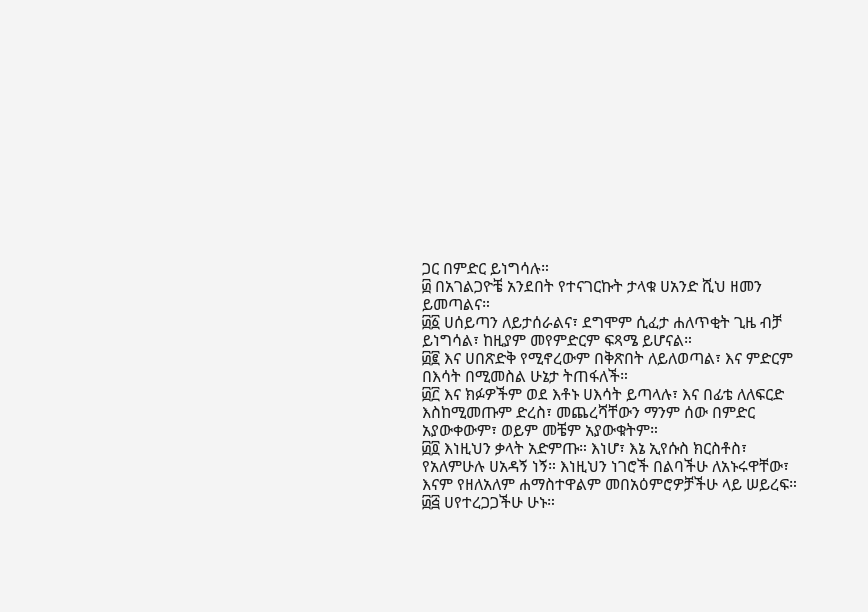ጋር በምድር ይነግሳሉ።
፴ በአገልጋዮቼ አንደበት የተናገርኩት ታላቁ ሀአንድ ሺህ ዘመን ይመጣልና።
፴፩ ሀሰይጣን ለይታሰራልና፣ ደግሞም ሲፈታ ሐለጥቂት ጊዜ ብቻ ይነግሳል፣ ከዚያም መየምድርም ፍጻሜ ይሆናል።
፴፪ እና ሀበጽድቅ የሚኖረውም በቅጽበት ለይለወጣል፣ እና ምድርም በእሳት በሚመስል ሁኔታ ትጠፋለች።
፴፫ እና ክፉዎችም ወደ እቶኑ ሀእሳት ይጣላሉ፣ እና በፊቴ ለለፍርድ እስከሚመጡም ድረስ፣ መጨረሻቸውን ማንም ሰው በምድር አያውቀውም፣ ወይም መቼም አያውቁትም።
፴፬ እነዚህን ቃላት አድምጡ። እነሆ፣ እኔ ኢየሱስ ክርስቶስ፣ የአለምሁሉ ሀአዳኝ ነኝ። እነዚህን ነገሮች በልባችሁ ለአኑሩዋቸው፣ እናም የዘለአለም ሐማስተዋልም መበአዕምሮዎቻችሁ ላይ ሠይረፍ።
፴፭ ሀየተረጋጋችሁ ሁኑ።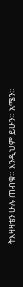ትእዛዛቴን ሁሉ ጠብቁ። እንዲህም ይሁን። አሜን።